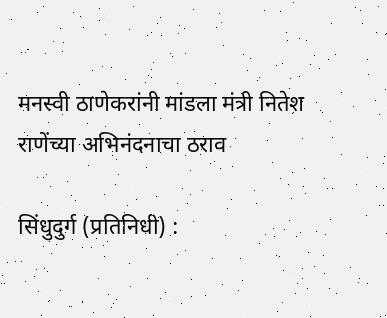मनस्वी ठाणेकरांनी मांडला मंत्री नितेश राणेंच्या अभिनंदनाचा ठराव

सिंधुदुर्ग (प्रतिनिधी) :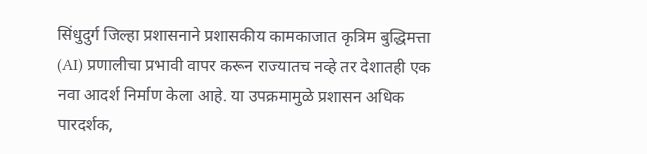सिंधुदुर्ग जिल्हा प्रशासनाने प्रशासकीय कामकाजात कृत्रिम बुद्धिमत्ता (AI) प्रणालीचा प्रभावी वापर करून राज्यातच नव्हे तर देशातही एक नवा आदर्श निर्माण केला आहे. या उपक्रमामुळे प्रशासन अधिक पारदर्शक,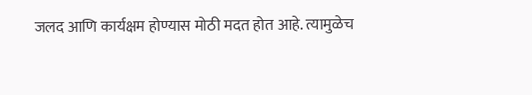जलद आणि कार्यक्षम होण्यास मोठी मदत होत आहे. त्यामुळेच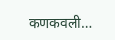कणकवली…